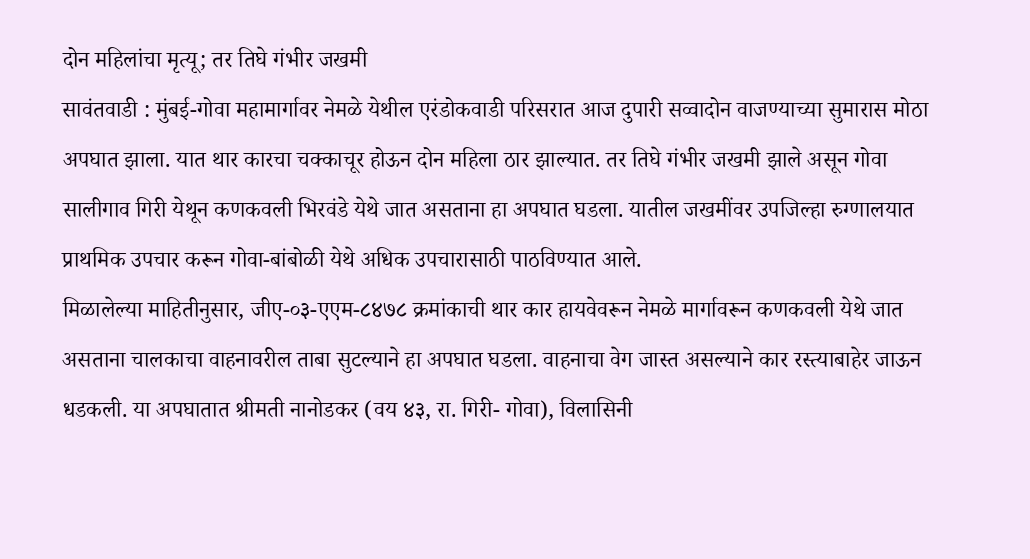दोन महिलांचा मृत्यू; तर तिघे गंभीर जखमी
सावंतवाडी : मुंबई-गोवा महामार्गावर नेमळे येथील एरंडोकवाडी परिसरात आज दुपारी सव्वादोन वाजण्याच्या सुमारास मोठा अपघात झाला. यात थार कारचा चक्काचूर होऊन दोन महिला ठार झाल्यात. तर तिघे गंभीर जखमी झाले असून गोवा सालीगाव गिरी येथून कणकवली भिरवंडे येथे जात असताना हा अपघात घडला. यातील जखमींवर उपजिल्हा रुग्णालयात प्राथमिक उपचार करून गोवा-बांबोळी येथे अधिक उपचारासाठी पाठविण्यात आले.
मिळालेल्या माहितीनुसार, जीए-०३-एएम-८४७८ क्रमांकाची थार कार हायवेवरून नेमळे मार्गावरून कणकवली येथे जात असताना चालकाचा वाहनावरील ताबा सुटल्याने हा अपघात घडला. वाहनाचा वेग जास्त असल्याने कार रस्त्याबाहेर जाऊन धडकली. या अपघातात श्रीमती नानोडकर (वय ४३, रा. गिरी- गोवा), विलासिनी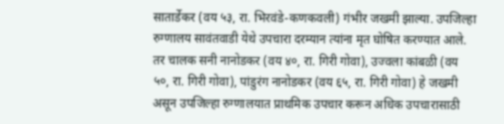सातार्डेकर (वय ५३, रा. भिरवंडे-कणकवली) गंभीर जखमी झाल्या. उपजिल्हा रुग्णालय सावंतवाडी येथे उपचारा दरम्यान त्यांना मृत घोषित करण्यात आले. तर चालक सनी नानोडकर (वय ४०, रा. गिरी गोवा), उज्वला कांबळी (वय ५०, रा. गिरी गोवा), पांडुरंग नानोडकर (वय ६५, रा. गिरी गोवा) हे जखमी असून उपजिल्हा रुग्णालयात प्राथमिक उपचार करून अधिक उपचारासाठी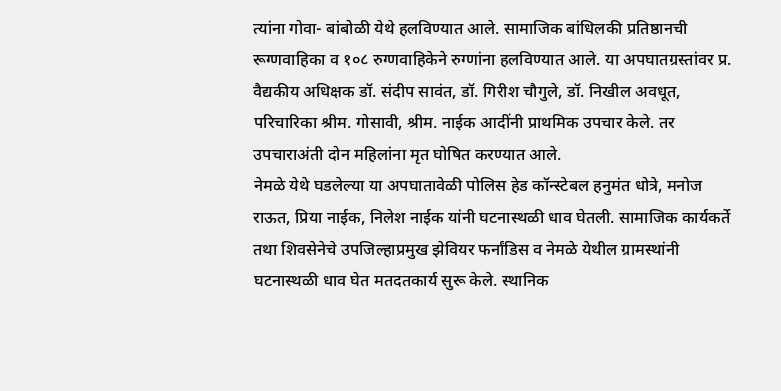त्यांना गोवा- बांबोळी येथे हलविण्यात आले. सामाजिक बांधिलकी प्रतिष्ठानची रूग्णवाहिका व १०८ रुग्णवाहिकेने रुग्णांना हलविण्यात आले. या अपघातग्रस्तांवर प्र. वैद्यकीय अधिक्षक डॉ. संदीप सावंत, डॉ. गिरीश चौगुले, डॉ. निखील अवधूत, परिचारिका श्रीम. गोसावी, श्रीम. नाईक आदींनी प्राथमिक उपचार केले. तर उपचाराअंती दोन महिलांना मृत घोषित करण्यात आले.
नेमळे येथे घडलेल्या या अपघातावेळी पोलिस हेड कॉन्स्टेबल हनुमंत धोत्रे, मनोज राऊत, प्रिया नाईक, निलेश नाईक यांनी घटनास्थळी धाव घेतली. सामाजिक कार्यकर्ते तथा शिवसेनेचे उपजिल्हाप्रमुख झेवियर फर्नांडिस व नेमळे येथील ग्रामस्थांनी घटनास्थळी धाव घेत मतदतकार्य सुरू केले. स्थानिक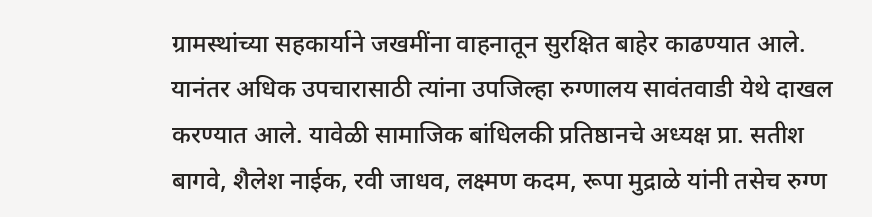ग्रामस्थांच्या सहकार्याने जखमींना वाहनातून सुरक्षित बाहेर काढण्यात आले. यानंतर अधिक उपचारासाठी त्यांना उपजिल्हा रुग्णालय सावंतवाडी येथे दाखल करण्यात आले. यावेळी सामाजिक बांधिलकी प्रतिष्ठानचे अध्यक्ष प्रा. सतीश बागवे, शैलेश नाईक, रवी जाधव, लक्ष्मण कदम, रूपा मुद्राळे यांनी तसेच रुग्ण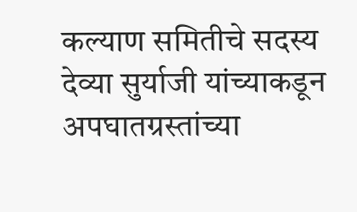कल्याण समितीचे सदस्य देव्या सुर्याजी यांच्याकडून अपघातग्रस्तांच्या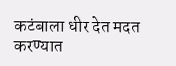कटंबाला धीर देत मदत करण्यात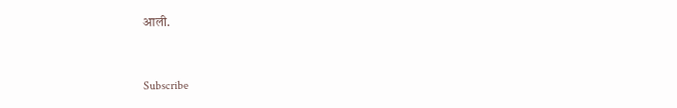आली.


Subscribe